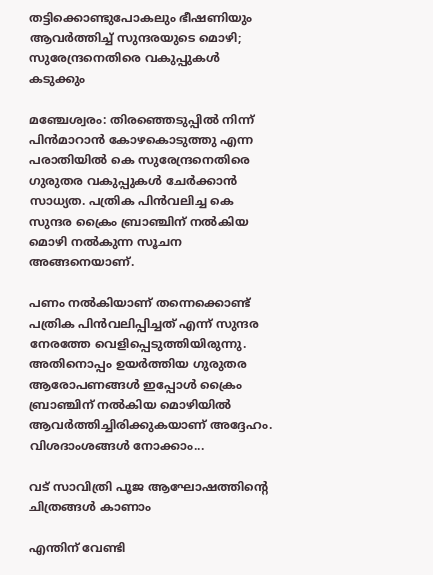തട്ടിക്കൊണ്ടുപോകലും ഭീഷണിയും ആവര്‍ത്തിച്ച് സുന്ദരയുടെ മൊഴി; സുരേന്ദ്രനെതിരെ വകുപ്പുകള്‍ കടുക്കും

മഞ്ചേശ്വരം: തിരഞ്ഞെടുപ്പില്‍ നിന്ന് പിന്‍മാറാന്‍ കോഴകൊടുത്തു എന്ന പരാതിയില്‍ കെ സുരേന്ദ്രനെതിരെ ഗുരുതര വകുപ്പുകള്‍ ചേര്‍ക്കാന്‍ സാധ്യത. പത്രിക പിന്‍വലിച്ച കെ സുന്ദര ക്രൈം ബ്രാഞ്ചിന് നല്‍കിയ മൊഴി നല്‍കുന്ന സൂചന അങ്ങനെയാണ്.

പണം നല്‍കിയാണ് തന്നെക്കൊണ്ട് പത്രിക പിന്‍വലിപ്പിച്ചത് എന്ന് സുന്ദര നേരത്തേ വെളിപ്പെടുത്തിയിരുന്നു. അതിനൊപ്പം ഉയര്‍ത്തിയ ഗുരുതര ആരോപണങ്ങള്‍ ഇപ്പോള്‍ ക്രൈം ബ്രാഞ്ചിന് നല്‍കിയ മൊഴിയില്‍ ആവര്‍ത്തിച്ചിരിക്കുകയാണ് അദ്ദേഹം. വിശദാംശങ്ങള്‍ നോക്കാം...

വട് സാവിത്രി പൂജ ആഘോഷത്തിന്റെ ചിത്രങ്ങള്‍ കാണാം

എന്തിന് വേണ്ടി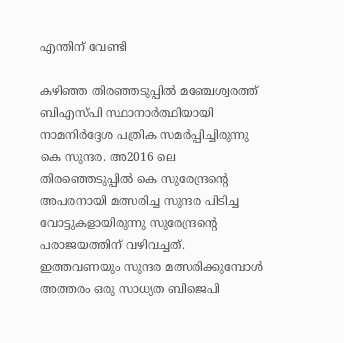എന്തിന് വേണ്ടി

കഴിഞ്ഞ തിരഞ്ഞടുപ്പില്‍ മഞ്ചേശ്വരത്ത് ബിഎസ്പി സ്ഥാനാര്‍ത്ഥിയായി നാമനിര്‍ദ്ദേശ പത്രിക സമര്‍പ്പിച്ചിരുന്നു കെ സുന്ദര. അ2016 ലെ തിരഞ്ഞെടുപ്പില്‍ കെ സുരേന്ദ്രന്റെ അപരനായി മത്സരിച്ച സുന്ദര പിടിച്ച വോട്ടുകളായിരുന്നു സുരേന്ദ്രന്റെ പരാജയത്തിന് വഴിവച്ചത്. ഇത്തവണയും സുന്ദര മത്സരിക്കുമ്പോള്‍ അത്തരം ഒരു സാധ്യത ബിജെപി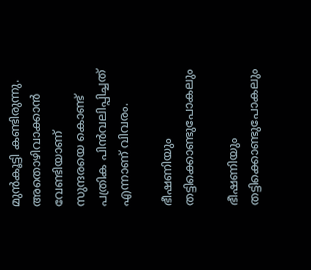മുന്‍കൂട്ടി കണ്ടിരുന്നു. അതൊഴിവാക്കാന്‍ വേണ്ടിയാണ് സുന്ദരയെ കൊണ്ട് പത്രിക പിന്‍വലിപ്പിച്ചത് എന്നാണ് വിവരം.

ഭീഷണിയും തട്ടിക്കൊണ്ടുപോകലും

ഭീഷണിയും തട്ടിക്കൊണ്ടുപോകലും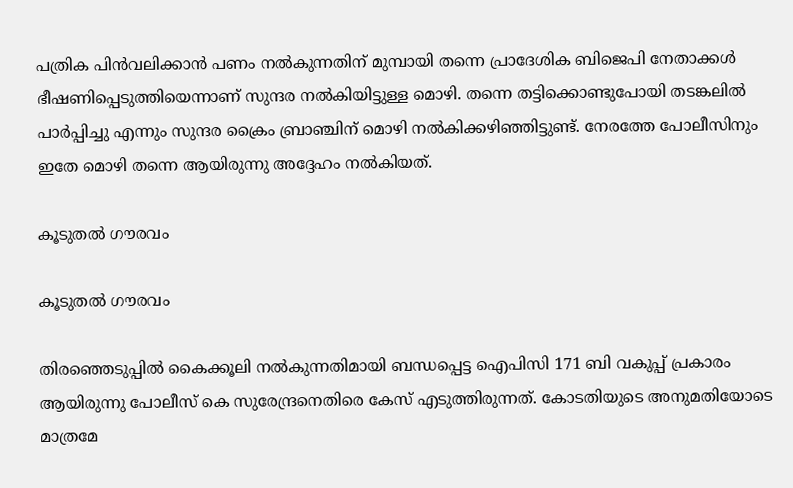പത്രിക പിന്‍വലിക്കാന്‍ പണം നല്‍കുന്നതിന് മുമ്പായി തന്നെ പ്രാദേശിക ബിജെപി നേതാക്കള്‍ ഭീഷണിപ്പെടുത്തിയെന്നാണ് സുന്ദര നല്‍കിയിട്ടുള്ള മൊഴി. തന്നെ തട്ടിക്കൊണ്ടുപോയി തടങ്കലില്‍ പാര്‍പ്പിച്ചു എന്നും സുന്ദര ക്രൈം ബ്രാഞ്ചിന് മൊഴി നല്‍കിക്കഴിഞ്ഞിട്ടുണ്ട്. നേരത്തേ പോലീസിനും ഇതേ മൊഴി തന്നെ ആയിരുന്നു അദ്ദേഹം നല്‍കിയത്.

കൂടുതല്‍ ഗൗരവം

കൂടുതല്‍ ഗൗരവം

തിരഞ്ഞെടുപ്പില്‍ കൈക്കൂലി നല്‍കുന്നതിമായി ബന്ധപ്പെട്ട ഐപിസി 171 ബി വകുപ്പ് പ്രകാരം ആയിരുന്നു പോലീസ് കെ സുരേന്ദ്രനെതിരെ കേസ് എടുത്തിരുന്നത്. കോടതിയുടെ അനുമതിയോടെ മാത്രമേ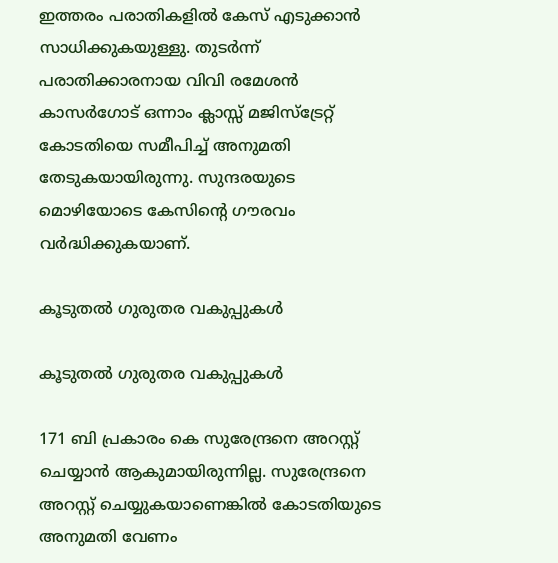ഇത്തരം പരാതികളില്‍ കേസ് എടുക്കാന്‍ സാധിക്കുകയുള്ളു. തുടര്‍ന്ന് പരാതിക്കാരനായ വിവി രമേശന്‍ കാസര്‍ഗോട് ഒന്നാം ക്ലാസ്സ് മജിസ്‌ട്രേറ്റ് കോടതിയെ സമീപിച്ച് അനുമതി തേടുകയായിരുന്നു. സുന്ദരയുടെ മൊഴിയോടെ കേസിന്റെ ഗൗരവം വര്‍ദ്ധിക്കുകയാണ്.

കൂടുതല്‍ ഗുരുതര വകുപ്പുകള്‍

കൂടുതല്‍ ഗുരുതര വകുപ്പുകള്‍

171 ബി പ്രകാരം കെ സുരേന്ദ്രനെ അറസ്റ്റ് ചെയ്യാന്‍ ആകുമായിരുന്നില്ല. സുരേന്ദ്രനെ അറസ്റ്റ് ചെയ്യുകയാണെങ്കില്‍ കോടതിയുടെ അനുമതി വേണം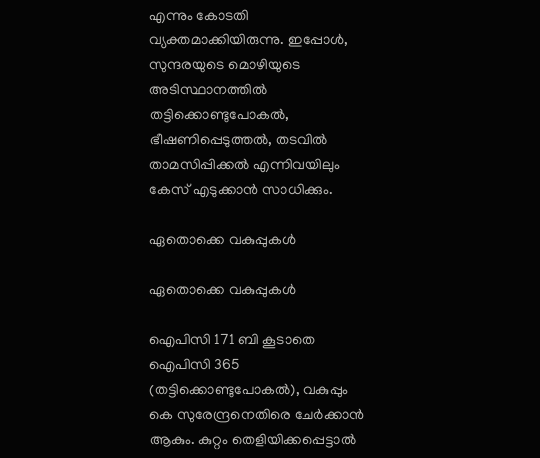എന്നും കോടതി വ്യക്തമാക്കിയിരുന്നു. ഇപ്പോള്‍, സുന്ദരയുടെ മൊഴിയുടെ അടിസ്ഥാനത്തില്‍ തട്ടിക്കൊണ്ടുപോകല്‍, ഭീഷണിപ്പെടുത്തല്‍, തടവില്‍ താമസിപ്പിക്കല്‍ എന്നിവയിലും കേസ് എടുക്കാന്‍ സാധിക്കും.

ഏതൊക്കെ വകുപ്പുകള്‍

ഏതൊക്കെ വകുപ്പുകള്‍

ഐപിസി 171 ബി കൂടാതെ ഐപിസി 365 (തട്ടിക്കൊണ്ടുപോകല്‍), വകുപ്പും കെ സുരേന്ദ്രനെതിരെ ചേര്‍ക്കാന്‍ ആകും. കുറ്റം തെളിയിക്കപ്പെട്ടാൽ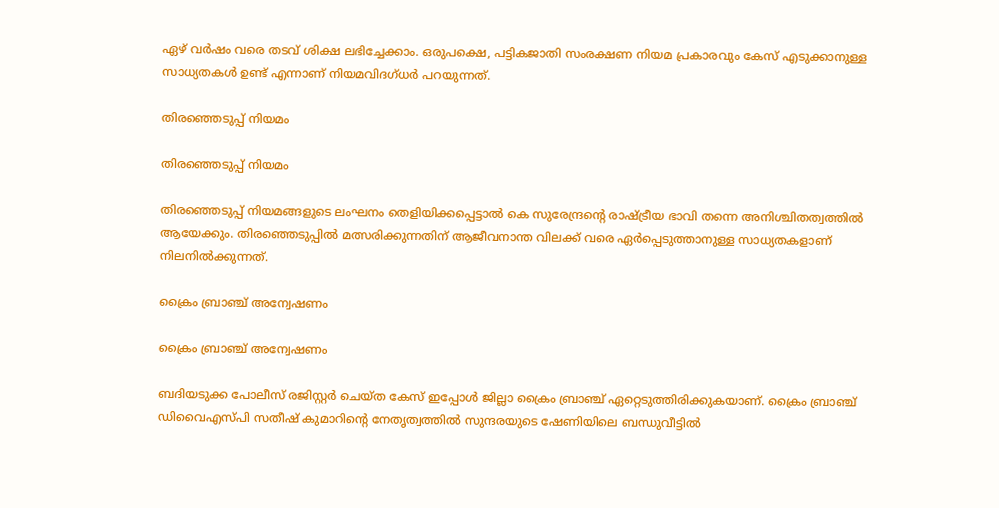ഏഴ് വർഷം വരെ തടവ് ശിക്ഷ ലഭിച്ചേക്കാം. ഒരുപക്ഷെ, പട്ടികജാതി സംരക്ഷണ നിയമ പ്രകാരവും കേസ് എടുക്കാനുള്ള സാധ്യതകള്‍ ഉണ്ട് എന്നാണ് നിയമവിദഗ്ധര്‍ പറയുന്നത്.

തിരഞ്ഞെടുപ്പ് നിയമം

തിരഞ്ഞെടുപ്പ് നിയമം

തിരഞ്ഞെടുപ്പ് നിയമങ്ങളുടെ ലംഘനം തെളിയിക്കപ്പെട്ടാല്‍ കെ സുരേന്ദ്രന്റെ രാഷ്ട്രീയ ഭാവി തന്നെ അനിശ്ചിതത്വത്തില്‍ ആയേക്കും. തിരഞ്ഞെടുപ്പില്‍ മത്സരിക്കുന്നതിന് ആജീവനാന്ത വിലക്ക് വരെ ഏര്‍പ്പെടുത്താനുള്ള സാധ്യതകളാണ് നിലനില്‍ക്കുന്നത്.

ക്രൈം ബ്രാഞ്ച് അന്വേഷണം

ക്രൈം ബ്രാഞ്ച് അന്വേഷണം

ബദിയടുക്ക പോലീസ് രജിസ്റ്റര്‍ ചെയ്ത കേസ് ഇപ്പോള്‍ ജില്ലാ ക്രൈം ബ്രാഞ്ച് ഏറ്റെടുത്തിരിക്കുകയാണ്. ക്രൈം ബ്രാഞ്ച് ഡിവൈഎസ്പി സതീഷ് കുമാറിന്റെ നേതൃത്വത്തില്‍ സുന്ദരയുടെ ഷേണിയിലെ ബന്ധുവീട്ടില്‍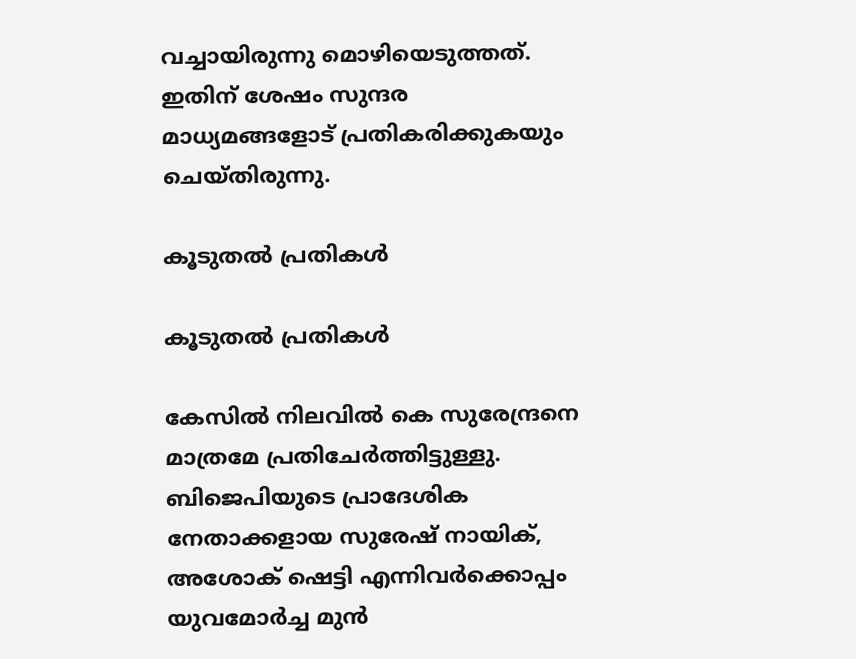വച്ചായിരുന്നു മൊഴിയെടുത്തത്. ഇതിന് ശേഷം സുന്ദര മാധ്യമങ്ങളോട് പ്രതികരിക്കുകയും ചെയ്തിരുന്നു.

കൂടുതല്‍ പ്രതികള്‍

കൂടുതല്‍ പ്രതികള്‍

കേസില്‍ നിലവില്‍ കെ സുരേന്ദ്രനെ മാത്രമേ പ്രതിചേര്‍ത്തിട്ടുള്ളു. ബിജെപിയുടെ പ്രാദേശിക നേതാക്കളായ സുരേഷ് നായിക്, അശോക് ഷെട്ടി എന്നിവര്‍ക്കൊപ്പം യുവമോര്‍ച്ച മുന്‍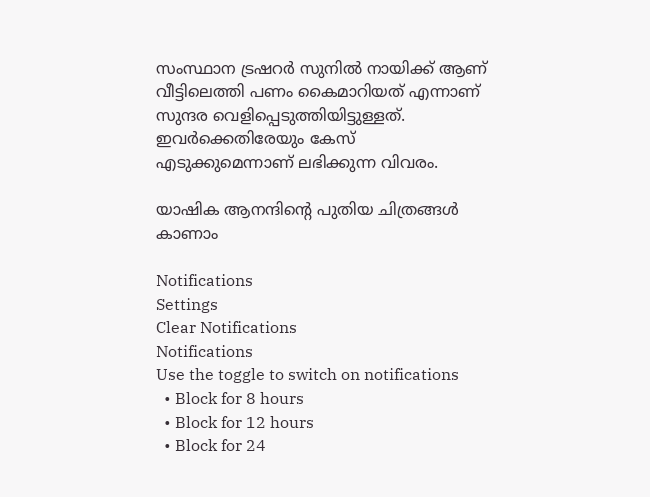സംസ്ഥാന ട്രഷറര്‍ സുനില്‍ നായിക്ക് ആണ് വീട്ടിലെത്തി പണം കൈമാറിയത് എന്നാണ് സുന്ദര വെളിപ്പെടുത്തിയിട്ടുള്ളത്. ഇവര്‍ക്കെതിരേയും കേസ് എടുക്കുമെന്നാണ് ലഭിക്കുന്ന വിവരം.

യാഷിക ആനന്ദിന്റെ പുതിയ ചിത്രങ്ങള്‍ കാണാം

Notifications
Settings
Clear Notifications
Notifications
Use the toggle to switch on notifications
  • Block for 8 hours
  • Block for 12 hours
  • Block for 24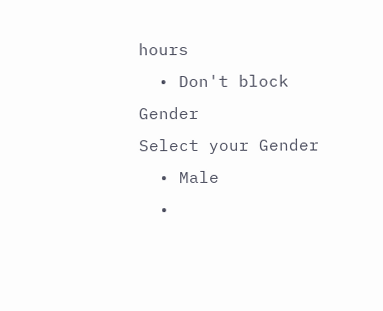hours
  • Don't block
Gender
Select your Gender
  • Male
  •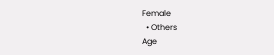Female
  • Others
Age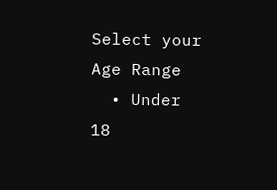Select your Age Range
  • Under 18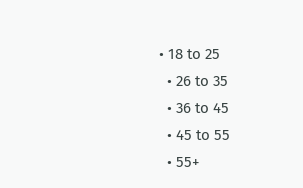• 18 to 25
  • 26 to 35
  • 36 to 45
  • 45 to 55
  • 55+